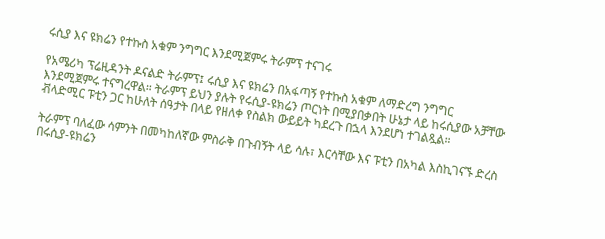ሩሲያ እና ዩክሬን የተኩስ አቁም ንግግር እንደሚጀምሩ ትራምፕ ተናገሩ

የአሜሪካ ፕሬዚዳንት ዶናልድ ትራምፕ፤ ሩሲያ እና ዩክሬን በአፋጣኝ የተኩስ አቁም ለማድረግ ንግግር እንደሚጀምሩ ተናግረዋል። ትራምፕ ይህን ያሉት የሩሲያ-ዩክሬን ጦርነት በሚያበቃበት ሁኔታ ላይ ከሩሲያው አቻቸው ቭላድሚር ፑቲን ጋር ከሁለት ሰዓታት በላይ የዘለቀ የስልክ ውይይት ካደረጉ በኋላ እንደሆነ ተገልጿል።

ትራምፕ ባለፈው ሳምንት በመካከለኛው ምስራቅ በጉብኝት ላይ ሳሉ፣ እርሳቸው እና ፑቲን በአካል እስኪገናኙ ድረስ በሩሲያ-ዩክሬን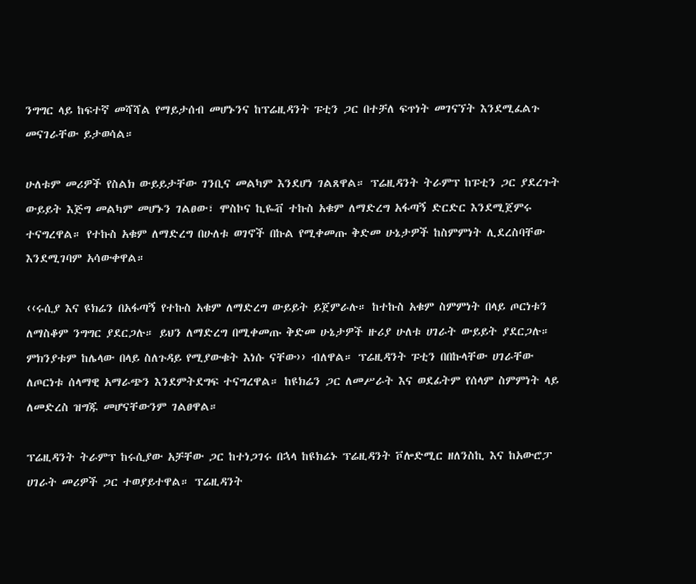ንግግር ላይ ከፍተኛ መሻሻል የማይታሰብ መሆኑንና ከፕሬዚዳንት ፑቲን ጋር በተቻለ ፍጥነት መገናኘት እንደሚፈልጉ መናገራቸው ይታወሳል።

ሁለቱም መሪዎች የስልክ ውይይታቸው ገንቢና መልካም እንደሆነ ገልጸዋል። ፕሬዚዳንት ትራምፕ ከፑቲን ጋር ያደረጉት ውይይት እጅግ መልካም መሆኑን ገልፀው፣ ሞስኮና ኪዬቭ ተኩስ አቁም ለማድረግ አፋጣኝ ድርድር እንደሚጀምሩ ተናግረዋል። የተኩስ አቁም ለማድረግ በሁለቱ ወገኖች በኩል የሚቀመጡ ቅድመ ሁኔታዎች ከስምምነት ሊደረስባቸው እንደሚገባም አሳውቀዋል።

‹‹ሩሲያ እና ዩክሬን በአፋጣኝ የተኩስ አቁም ለማድረግ ውይይት ይጀምራሉ። ከተኩስ አቁም ስምምነት በላይ ጦርነቱን ለማስቆም ንግግር ያደርጋሉ። ይህን ለማድረግ በሚቀመጡ ቅድመ ሁኔታዎች ዙሪያ ሁለቱ ሀገራት ውይይት ያደርጋሉ። ምክንያቱም ከሌላው በላይ ስለጉዳይ የሚያውቁት እነሱ ናቸው›› ብለዋል። ፕሬዚዳንት ፑቲን በበኩላቸው ሀገራቸው ለጦርነቱ ሰላማዊ አማራጭን እንደምትደግፍ ተናግረዋል። ከዩክሬን ጋር ለመሥራት እና ወደፊትም የሰላም ስምምነት ላይ ለመድረስ ዝግጁ መሆናቸውንም ገልፀዋል።

ፕሬዚዳንት ትራምፕ ከሩሲያው አቻቸው ጋር ከተነጋገሩ በኋላ ከዩክሬኑ ፕሬዚዳንት ቮሎድሚር ዘለንስኪ እና ከአውሮፓ ሀገራት መሪዎች ጋር ተወያይተዋል። ፕሬዚዳንት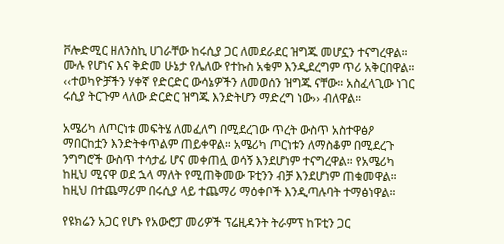ቮሎድሚር ዘለንስኪ ሀገራቸው ከሩሲያ ጋር ለመደራደር ዝግጁ መሆኗን ተናግረዋል። ሙሉ የሆነና እና ቅድመ ሁኔታ የሌለው የተኩስ አቁም እንዲደረግም ጥሪ አቅርበዋል። ‹‹ተወካዮቻችን ሃቀኛ የድርድር ውሳኔዎችን ለመወሰን ዝግጁ ናቸው። አስፈላጊው ነገር ሩሲያ ትርጉም ላለው ድርድር ዝግጁ እንድትሆን ማድረግ ነው›› ብለዋል።

አሜሪካ ለጦርነቱ መፍትሄ ለመፈለግ በሚደረገው ጥረት ውስጥ አስተዋፅዖ ማበርከቷን እንድትቀጥልም ጠይቀዋል። አሜሪካ ጦርነቱን ለማስቆም በሚደረጉ ንግግሮች ውስጥ ተሳታፊ ሆና መቀጠሏ ወሳኝ እንደሆነም ተናግረዋል። የአሜሪካ ከዚህ ሚናዋ ወደ ኋላ ማለት የሚጠቅመው ፑቲንን ብቻ እንደሆነም ጠቁመዋል። ከዚህ በተጨማሪም በሩሲያ ላይ ተጨማሪ ማዕቀቦች እንዲጣሉባት ተማፅነዋል።

የዩክሬን አጋር የሆኑ የአውሮፓ መሪዎች ፕሬዚዳንት ትራምፕ ከፑቲን ጋር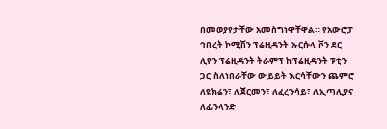በመወያየታቸው አመስግነዋቸዋል። የአውሮፓ ኅበረት ኮሚሽን ፕሬዚዳንት ኡርሱላ ቮን ደር ሊየን ፕሬዚዳንት ትራምፕ ከፕሬዚዳንት ፑቲን ጋር ስለነበራቸው ውይይት እርሳቸውን ጨምሮ ለዩክሬን፣ ለጀርመን፣ ለፈረንሳይ፣ ለኢጣሊያና ለፊንላንድ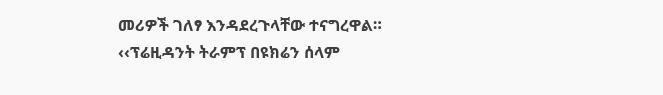መሪዎች ገለፃ እንዳደረጉላቸው ተናግረዋል። ‹‹ፕሬዚዳንት ትራምፕ በዩክሬን ሰላም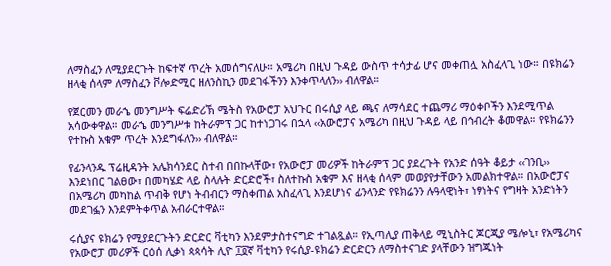ለማስፈን ለሚያደርጉት ከፍተኛ ጥረት አመሰግናለሁ። አሜሪካ በዚህ ጉዳይ ውስጥ ተሳታፊ ሆና መቀጠሏ አስፈላጊ ነው። በዩክሬን ዘላቂ ሰላም ለማስፈን ቮሎድሚር ዘለንስኪን መደገፋችንን እንቀጥላለን›› ብለዋል።

የጀርመን መራኄ መንግሥት ፍሬድሪኽ ሜትስ የአውሮፓ አህጉር በሩሲያ ላይ ጫና ለማሳደር ተጨማሪ ማዕቀቦችን እንደሚጥል አሳውቀዋል። መራኄ መንግሥቱ ከትራምፕ ጋር ከተነጋገሩ በኋላ ‹‹አውሮፓና አሜሪካ በዚህ ጉዳይ ላይ በኅብረት ቆመዋል። የዩክሬንን የተኩስ አቁም ጥረት እንደግፋለን›› ብለዋል።

የፊንላንዱ ፕሬዚዳንት አሌክሳንደር ስተብ በበኩላቸው፣ የአውሮፓ መሪዎች ከትራምፕ ጋር ያደረጉት የአንድ ሰዓት ቆይታ ‹‹ገንቢ›› እንደነበር ገልፀው፣ በመካሄድ ላይ ስላሉት ድርድሮች፣ ስለተኩስ አቁም እና ዘላቂ ሰላም መወያየታቸውን አመልክተዋል። በአውሮፓና በአሜሪካ መካከል ጥብቅ የሆነ ትብብርን ማስቀጠል አስፈላጊ እንደሆነና ፊንላንድ የዩክሬንን ሉዓላዊነት፣ ነፃነትና የግዛት አንድነትን መደገፏን እንደምትቀጥል አብራርተዋል።

ሩሲያና ዩክሬን የሚያደርጉትን ድርድር ቫቲካን እንደምታስተናግድ ተገልጿል። የኢጣሊያ ጠቅላይ ሚኒስትር ጆርጂያ ሜሎኒ፣ የአሜሪካና የአውሮፓ መሪዎች ርዕሰ ሊቃነ ጳጳሳት ሊዮ ፲፬ኛ ቫቲካን የሩሲያ-ዩክሬን ድርድርን ለማስተናገድ ያላቸውን ዝግጁነት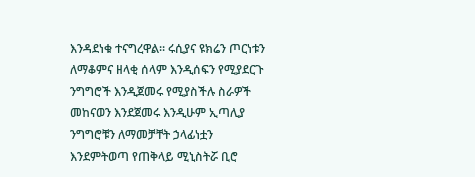እንዳደነቁ ተናግረዋል። ሩሲያና ዩክሬን ጦርነቱን ለማቆምና ዘላቂ ሰላም እንዲሰፍን የሚያደርጉ ንግግሮች እንዲጀመሩ የሚያስችሉ ስራዎች መከናወን እንደጀመሩ እንዲሁም ኢጣሊያ ንግግሮቹን ለማመቻቸት ኃላፊነቷን እንደምትወጣ የጠቅላይ ሚኒስትሯ ቢሮ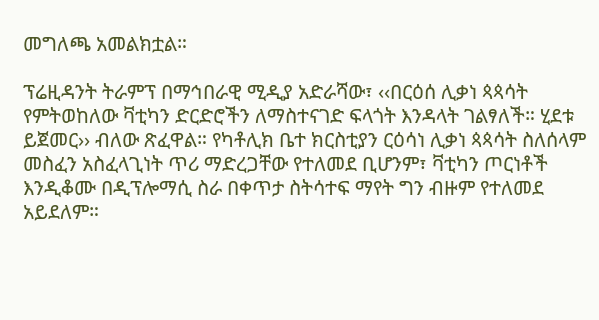መግለጫ አመልክቷል።

ፕሬዚዳንት ትራምፕ በማኅበራዊ ሚዲያ አድራሻው፣ ‹‹በርዕሰ ሊቃነ ጳጳሳት የምትወከለው ቫቲካን ድርድሮችን ለማስተናገድ ፍላጎት እንዳላት ገልፃለች። ሂደቱ ይጀመር›› ብለው ጽፈዋል። የካቶሊክ ቤተ ክርስቲያን ርዕሳነ ሊቃነ ጳጳሳት ስለሰላም መስፈን አስፈላጊነት ጥሪ ማድረጋቸው የተለመደ ቢሆንም፣ ቫቲካን ጦርነቶች እንዲቆሙ በዲፕሎማሲ ስራ በቀጥታ ስትሳተፍ ማየት ግን ብዙም የተለመደ አይደለም።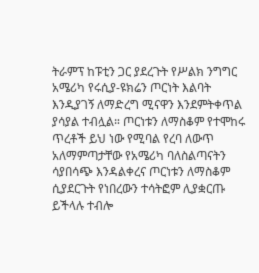ትራምፕ ከፑቲን ጋር ያደረጉት የሥልክ ንግግር አሜሪካ የሩሲያ-ዩክሬን ጦርነት እልባት እንዲያገኝ ለማድረግ ሚናዋን እንደምትቀጥል ያሳያል ተብሏል። ጦርነቱን ለማስቆም የተሞከሩ ጥረቶች ይህ ነው የሚባል የረባ ለውጥ አለማምጣታቸው የአሜሪካ ባለስልጣናትን ሳያበሳጭ እንዳልቀረና ጦርነቱን ለማስቆም ሲያደርጉት የነበረውን ተሳትፎም ሊያቋርጡ ይችላሉ ተብሎ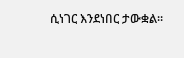ሲነገር እንደነበር ታውቋል።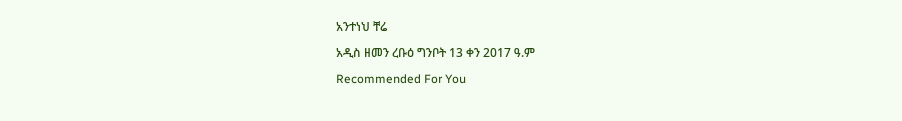አንተነህ ቸሬ

አዲስ ዘመን ረቡዕ ግንቦት 13 ቀን 2017 ዓ.ም

Recommended For You